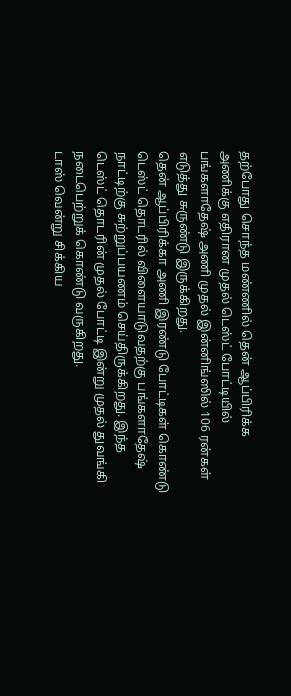தற்போது சொந்த மண்ணில் தென் ஆப்பிரிக்க அணிக்கு எதிரான முதல் டெஸ்ட் போட்டியில் பங்களாதேஷ் அணி முதல் இன்னிங்ஸில் 106 ரன்கள் எடுத்து சுருண்டு இருக்கிறது.
தென் ஆப்பிரிக்கா அணி இரண்டு போட்டிகள் கொண்டு டெஸ்ட் தொடரில் விளையாடுவதற்கு பங்களாதேஷ் நாட்டிற்கு சுற்றுப்பயணம் செய்திருக்கிறது. இந்த டெஸ்ட் தொடரின் முதல் போட்டி இன்று முதல் துவங்கி நடைபெற்றுக் கொண்டு வருகிறது.
டாஸ் வென்று சிக்கிய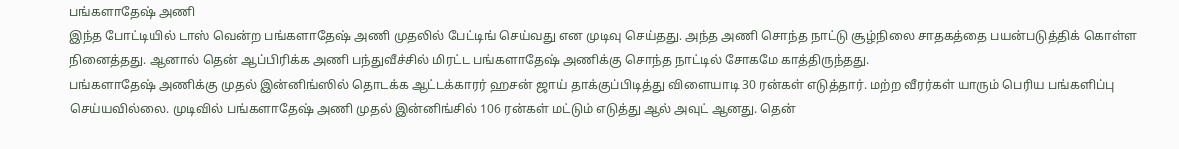பங்களாதேஷ் அணி
இந்த போட்டியில் டாஸ் வென்ற பங்களாதேஷ் அணி முதலில் பேட்டிங் செய்வது என முடிவு செய்தது. அந்த அணி சொந்த நாட்டு சூழ்நிலை சாதகத்தை பயன்படுத்திக் கொள்ள நினைத்தது. ஆனால் தென் ஆப்பிரிக்க அணி பந்துவீச்சில் மிரட்ட பங்களாதேஷ் அணிக்கு சொந்த நாட்டில் சோகமே காத்திருந்தது.
பங்களாதேஷ் அணிக்கு முதல் இன்னிங்ஸில் தொடக்க ஆட்டக்காரர் ஹசன் ஜாய் தாக்குப்பிடித்து விளையாடி 30 ரன்கள் எடுத்தார். மற்ற வீரர்கள் யாரும் பெரிய பங்களிப்பு செய்யவில்லை. முடிவில் பங்களாதேஷ் அணி முதல் இன்னிங்சில் 106 ரன்கள் மட்டும் எடுத்து ஆல் அவுட் ஆனது. தென்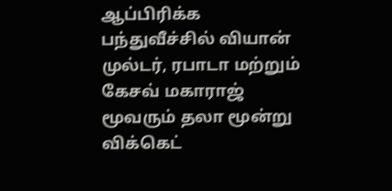ஆப்பிரிக்க பந்துவீச்சில் வியான் முல்டர், ரபாடா மற்றும் கேசவ் மகாராஜ் மூவரும் தலா மூன்று விக்கெட்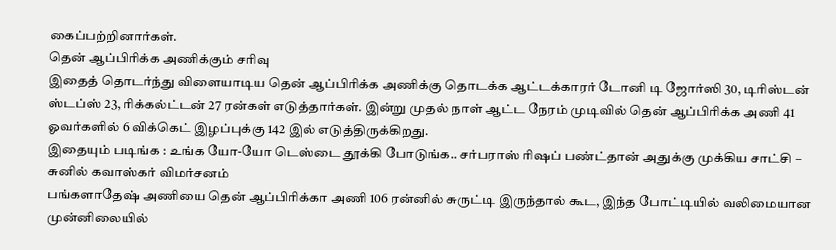கைப்பற்றினார்கள்.
தென் ஆப்பிரிக்க அணிக்கும் சரிவு
இதைத் தொடர்ந்து விளையாடிய தென் ஆப்பிரிக்க அணிக்கு தொடக்க ஆட்டக்காரர் டோனி டி ஜோர்ஸி 30, டிரிஸ்டன் ஸ்டப்ஸ் 23, ரிக்கல்ட்டன் 27 ரன்கள் எடுத்தார்கள். இன்று முதல் நாள் ஆட்ட நேரம் முடிவில் தென் ஆப்பிரிக்க அணி 41 ஓவர்களில் 6 விக்கெட் இழப்புக்கு 142 இல் எடுத்திருக்கிறது.
இதையும் படிங்க : உங்க யோ-யோ டெஸ்டை தூக்கி போடுங்க.. சர்பராஸ் ரிஷப் பண்ட்தான் அதுக்கு முக்கிய சாட்சி – சுனில் கவாஸ்கர் விமர்சனம்
பங்களாதேஷ் அணியை தென் ஆப்பிரிக்கா அணி 106 ரன்னில் சுருட்டி இருந்தால் கூட, இந்த போட்டியில் வலிமையான முன்னிலையில்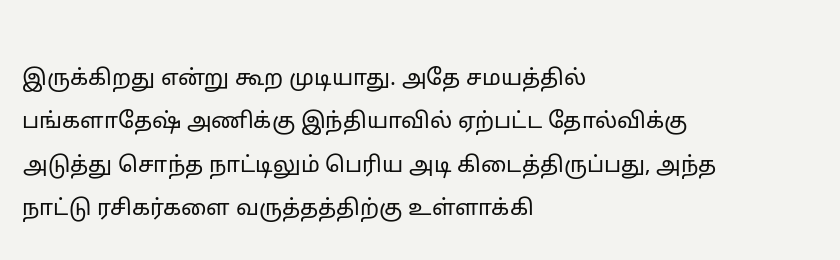இருக்கிறது என்று கூற முடியாது. அதே சமயத்தில் பங்களாதேஷ் அணிக்கு இந்தியாவில் ஏற்பட்ட தோல்விக்கு அடுத்து சொந்த நாட்டிலும் பெரிய அடி கிடைத்திருப்பது, அந்த நாட்டு ரசிகர்களை வருத்தத்திற்கு உள்ளாக்கி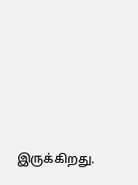இருக்கிறது.